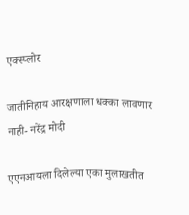एक्स्प्लोर

जातीनिहाय आरक्षणाला धक्का लावणार नाही- नरेंद्र मोदी

एएनआयला दिलेल्या एका मुलाखतीत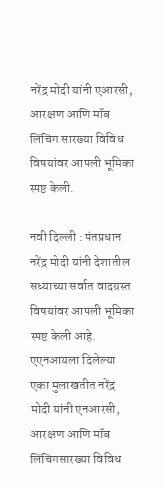नरेंद्र मोदी यांनी एआरसी, आरक्षण आणि मॉब लिंचिंग सारख्या विविध विषयांवर आपली भूमिका स्पष्ट केली.

नवी दिल्ली : पंतप्रधान नरेंद्र मोदी यांनी देशातील सध्याच्या सर्वात वादग्रस्त विषयांवर आपली भूमिका स्पष्ट केली आहे. एएनआयला दिलेल्या एका मुलाखतीत नरेंद्र मोदी यांनी एनआरसी, आरक्षण आणि मॉब लिंचिंगसारख्या विविध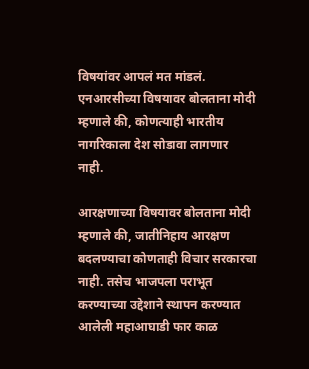विषयांवर आपलं मत मांडलं. एनआरसीच्या विषयावर बोलताना मोदी म्हणाले की, कोणत्याही भारतीय नागरिकाला देश सोडावा लागणार नाही.

आरक्षणाच्या विषयावर बोलताना मोदी म्हणाले की, जातीनिहाय आरक्षण बदलण्याचा कोणताही विचार सरकारचा नाही. तसेच भाजपला पराभूत करण्याच्या उद्देशाने स्थापन करण्यात आलेली महाआघाडी फार काळ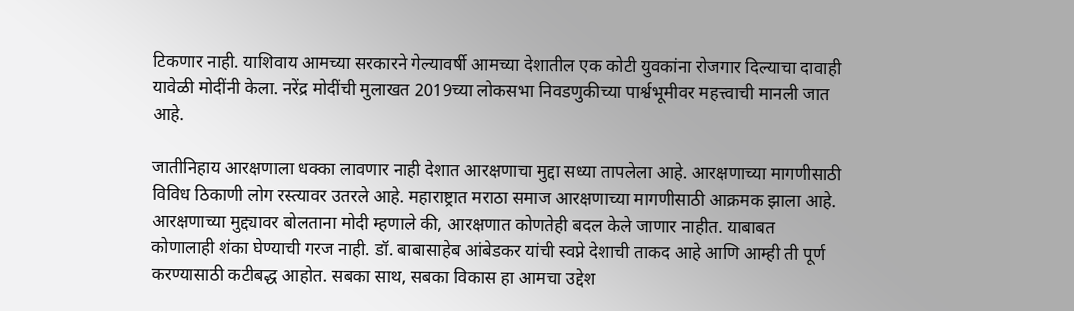टिकणार नाही. याशिवाय आमच्या सरकारने गेल्यावर्षी आमच्या देशातील एक कोटी युवकांना रोजगार दिल्याचा दावाही यावेळी मोदींनी केला. नरेंद्र मोदींची मुलाखत 2019च्या लोकसभा निवडणुकीच्या पार्श्वभूमीवर महत्त्वाची मानली जात आहे.

जातीनिहाय आरक्षणाला धक्का लावणार नाही देशात आरक्षणाचा मुद्दा सध्या तापलेला आहे. आरक्षणाच्या मागणीसाठी विविध ठिकाणी लोग रस्त्यावर उतरले आहे. महाराष्ट्रात मराठा समाज आरक्षणाच्या मागणीसाठी आक्रमक झाला आहे. आरक्षणाच्या मुद्द्यावर बोलताना मोदी म्हणाले की, आरक्षणात कोणतेही बदल केले जाणार नाहीत. याबाबत कोणालाही शंका घेण्याची गरज नाही. डॉ. बाबासाहेब आंबेडकर यांची स्वप्ने देशाची ताकद आहे आणि आम्ही ती पूर्ण करण्यासाठी कटीबद्ध आहोत. सबका साथ, सबका विकास हा आमचा उद्देश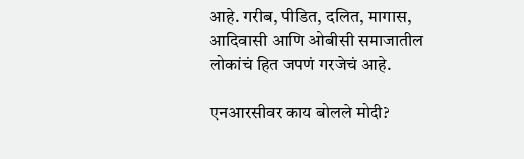आहे. गरीब, पीडित, दलित, मागास, आदिवासी आणि ओबीसी समाजातील लोकांचं हित जपणं गरजेचं आहे.

एनआरसीवर काय बोलले मोदी?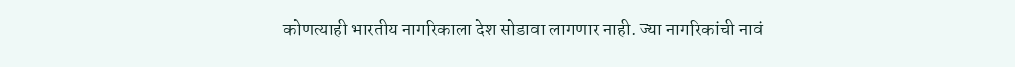कोणत्याही भारतीय नागरिकाला देश सोडावा लागणार नाही. ज्या नागरिकांची नावं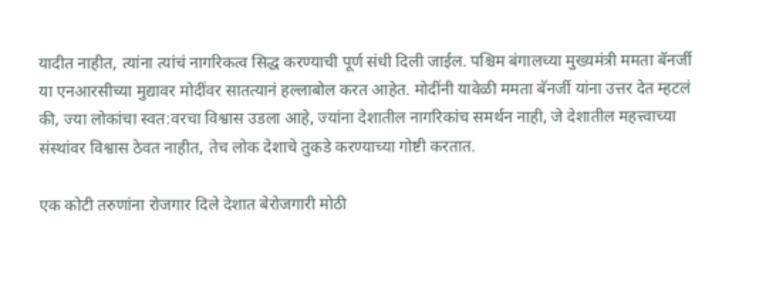यादीत नाहीत, त्यांना त्यांचं नागरिकत्व सिद्ध करण्याची पूर्ण संधी दिली जाईल. पश्चिम बंगालच्या मुख्यमंत्री ममता बॅनर्जी या एनआरसीच्या मुद्यावर मोदींवर सातत्यानं हल्लाबोल करत आहेत. मोदींनी यावेळी ममता बॅनर्जी यांना उत्तर देत म्हटलं की, ज्या लोकांचा स्वत:वरचा विश्वास उडला आहे, ज्यांना देशातील नागरिकांच समर्थन नाही, जे देशातील महत्त्वाच्या संस्थांवर विश्वास ठेवत नाहीत, तेच लोक देशाचे तुकडे करण्याच्या गोष्टी करतात.

एक कोटी तरुणांना रोजगार दिले देशात बेरोजगारी मोठी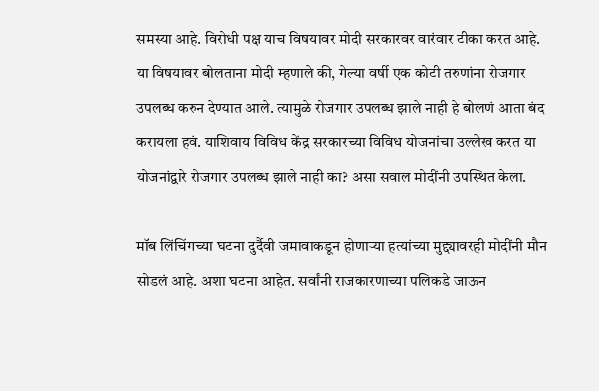समस्या आहे. विरोधी पक्ष याच विषयावर मोदी सरकारवर वारंवार टीका करत आहे. या विषयावर बोलताना मोदी म्हणाले की, गेल्या वर्षी एक कोटी तरुणांना रोजगार उपलब्ध करुन देण्यात आले. त्यामुळे रोजगार उपलब्ध झाले नाही हे बोलणं आता बंद करायला हवं. याशिवाय विविध केंद्र सरकारच्या विविध योजनांचा उल्लेख करत या योजनांद्वारे रोजगार उपलब्ध झाले नाही का? असा सवाल मोदींनी उपस्थित केला.

मॉब लिंचिंगच्या घटना दुर्दैवी जमावाकडून होणाऱ्या हत्यांच्या मुद्द्यावरही मोदींनी मौन सोडलं आहे. अशा घटना आहेत. सर्वांनी राजकारणाच्या पलिकडे जाऊन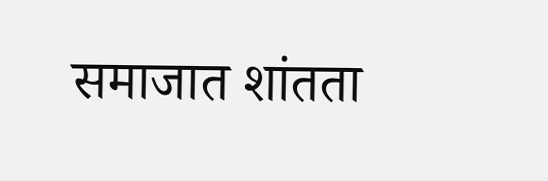समाजात शांतता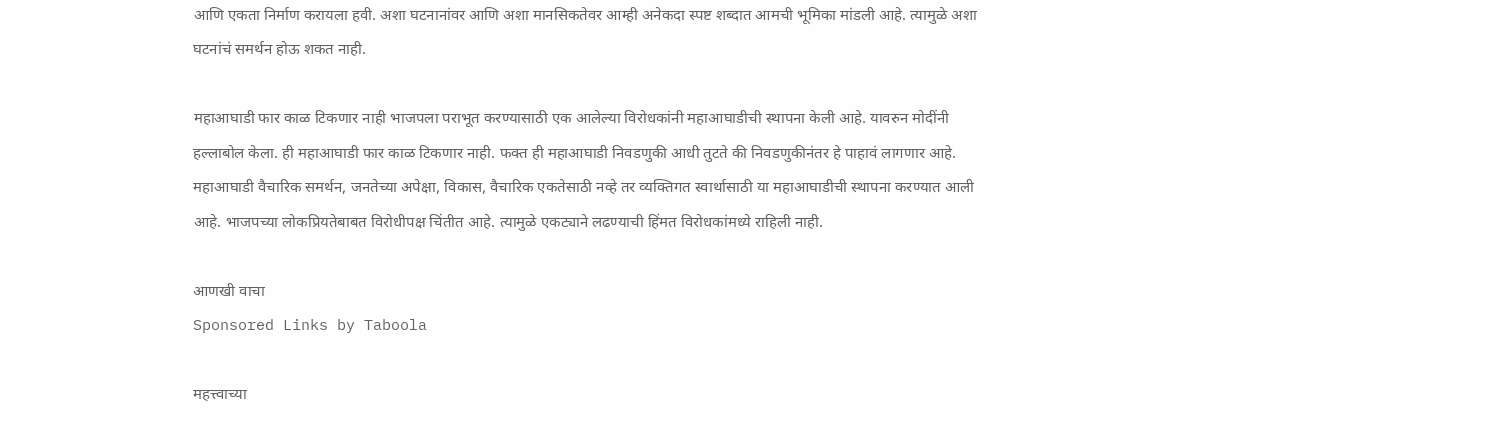आणि एकता निर्माण करायला हवी. अशा घटनानांवर आणि अशा मानसिकतेवर आम्ही अनेकदा स्पष्ट शब्दात आमची भूमिका मांडली आहे. त्यामुळे अशा घटनांचं समर्थन होऊ शकत नाही.

महाआघाडी फार काळ टिकणार नाही भाजपला पराभूत करण्यासाठी एक आलेल्या विरोधकांनी महाआघाडीची स्थापना केली आहे. यावरुन मोदींनी हल्लाबोल केला. ही महाआघाडी फार काळ टिकणार नाही. फक्त ही महाआघाडी निवडणुकी आधी तुटते की निवडणुकीनंतर हे पाहावं लागणार आहे. महाआघाडी वैचारिक समर्थन, जनतेच्या अपेक्षा, विकास, वैचारिक एकतेसाठी नव्हे तर व्यक्तिगत स्वार्थासाठी या महाआघाडीची स्थापना करण्यात आली आहे. भाजपच्या लोकप्रियतेबाबत विरोधीपक्ष चिंतीत आहे. त्यामुळे एकट्याने लढण्याची हिंमत विरोधकांमध्ये राहिली नाही.

आणखी वाचा
Sponsored Links by Taboola

महत्त्वाच्या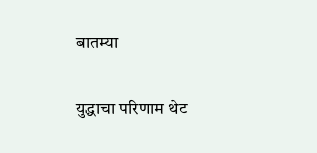बातम्या

युद्धाचा परिणाम थेट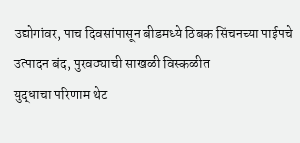उद्योगांवर, पाच दिवसांपासून बीडमध्ये ठिबक सिंचनच्या पाईपचे उत्पादन बंद, पुरवठ्याची साखळी विस्कळीत
युद्धाचा परिणाम थेट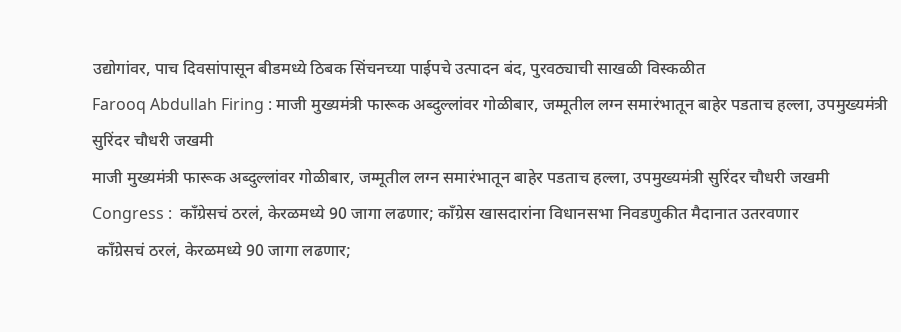उद्योगांवर, पाच दिवसांपासून बीडमध्ये ठिबक सिंचनच्या पाईपचे उत्पादन बंद, पुरवठ्याची साखळी विस्कळीत
Farooq Abdullah Firing : माजी मुख्यमंत्री फारूक अब्दुल्लांवर गोळीबार, जम्मूतील लग्न समारंभातून बाहेर पडताच हल्ला, उपमुख्यमंत्री सुरिंदर चौधरी जखमी
माजी मुख्यमंत्री फारूक अब्दुल्लांवर गोळीबार, जम्मूतील लग्न समारंभातून बाहेर पडताच हल्ला, उपमुख्यमंत्री सुरिंदर चौधरी जखमी
Congress :  काँग्रेसचं ठरलं, केरळमध्ये 90 जागा लढणार; काँग्रेस खासदारांना विधानसभा निवडणुकीत मैदानात उतरवणार
 काँग्रेसचं ठरलं, केरळमध्ये 90 जागा लढणार;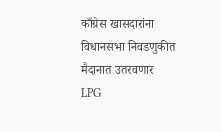काँग्रेस खासदारांना विधानसभा निवडणुकीत मैदानात उतरवणार
LPG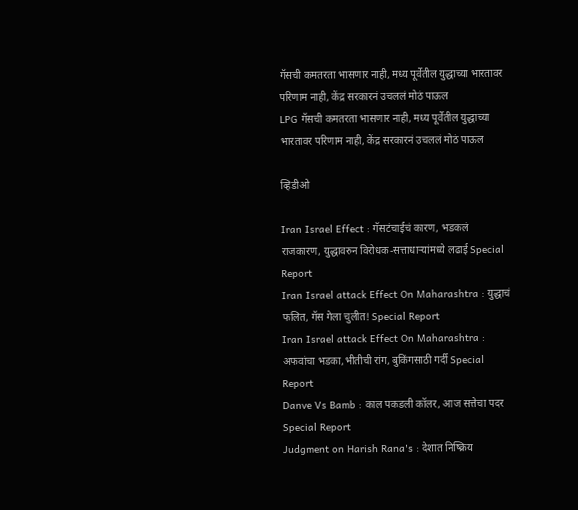गॅसची कमतरता भासणार नाही, मध्य पूर्वेतील युद्धाच्या भारतावर परिणाम नाही, केंद्र सरकारनं उचललं मोठं पाऊल
LPG गॅसची कमतरता भासणार नाही, मध्य पूर्वेतील युद्धाच्या भारतावर परिणाम नाही, केंद्र सरकारनं उचललं मोठं पाऊल

व्हिडीओ

Iran Israel Effect : गॅसटंचाईचं कारण, भडकलं राजकारण, युद्धावरुन विरोधक-सत्ताधाऱ्यांमध्ये लढाई Special Report
Iran Israel attack Effect On Maharashtra : युद्धाचं फलित, गॅस गेला चुलीत! Special Report
Iran Israel attack Effect On Maharashtra : अफवांचा भडका,भीतीची रांग, बुकिंगसाठी गर्दी Special Report
Danve Vs Bamb : काल पकडली कॉलर, आज सत्तेचा पदर Special Report
Judgment on Harish Rana's : देशात निष्क्रिय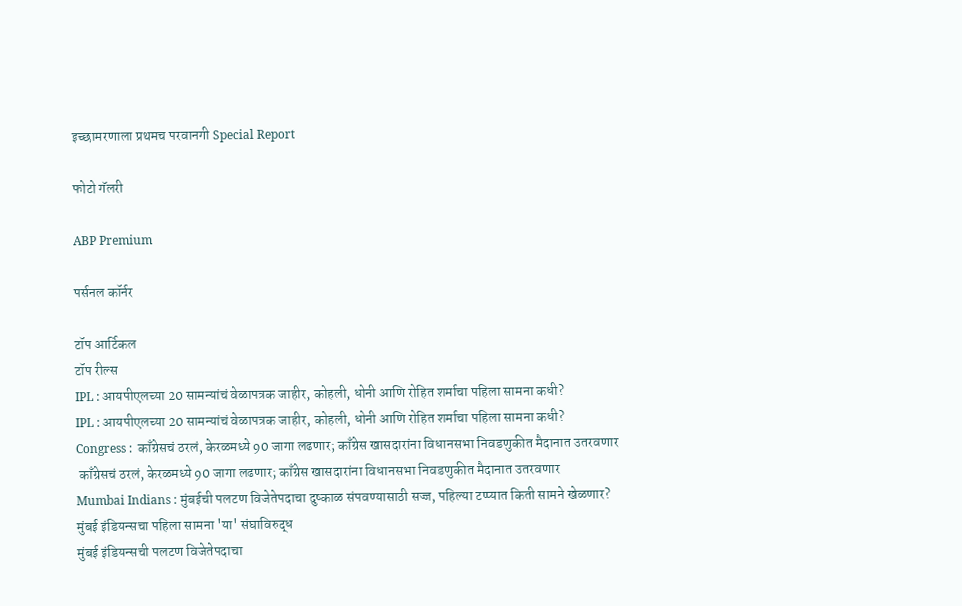इच्छामरणाला प्रथमच परवानगी Special Report

फोटो गॅलरी

ABP Premium

पर्सनल कॉर्नर

टॉप आर्टिकल
टॉप रील्स
IPL : आयपीएलच्या 20 सामन्यांचं वेळापत्रक जाहीर, कोहली, धोनी आणि रोहित शर्माचा पहिला सामना कधी?
IPL : आयपीएलच्या 20 सामन्यांचं वेळापत्रक जाहीर, कोहली, धोनी आणि रोहित शर्माचा पहिला सामना कधी?
Congress :  काँग्रेसचं ठरलं, केरळमध्ये 90 जागा लढणार; काँग्रेस खासदारांना विधानसभा निवडणुकीत मैदानात उतरवणार
 काँग्रेसचं ठरलं, केरळमध्ये 90 जागा लढणार; काँग्रेस खासदारांना विधानसभा निवडणुकीत मैदानात उतरवणार
Mumbai Indians : मुंबईची पलटण विजेतेपदाचा दुष्काळ संपवण्यासाठी सज्ज, पहिल्या टप्प्यात किती सामने खेळणार? मुंबई इंडियन्सचा पहिला सामना 'या' संघाविरुद्ध
मुंबई इंडियन्सची पलटण विजेतेपदाचा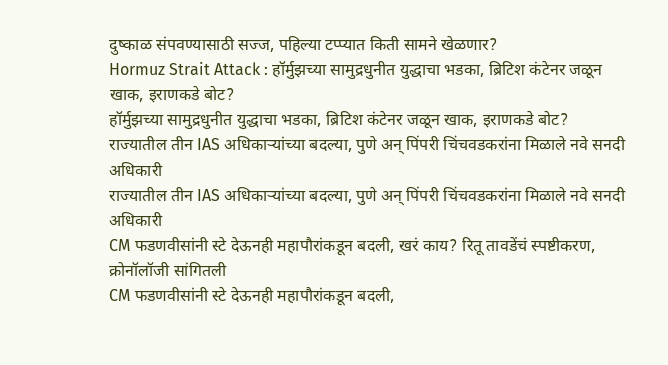दुष्काळ संपवण्यासाठी सज्ज, पहिल्या टप्प्यात किती सामने खेळणार?
Hormuz Strait Attack : हॉर्मुझच्या सामुद्रधुनीत युद्धाचा भडका, ब्रिटिश कंटेनर जळून खाक, इराणकडे बोट?
हॉर्मुझच्या सामुद्रधुनीत युद्धाचा भडका, ब्रिटिश कंटेनर जळून खाक, इराणकडे बोट?
राज्यातील तीन IAS अधिकाऱ्यांच्या बदल्या, पुणे अन् पिंपरी चिंचवडकरांना मिळाले नवे सनदी अधिकारी
राज्यातील तीन IAS अधिकाऱ्यांच्या बदल्या, पुणे अन् पिंपरी चिंचवडकरांना मिळाले नवे सनदी अधिकारी
CM फडणवीसांनी स्टे देऊनही महापौरांकडून बदली, खरं काय? रितू तावडेंचं स्पष्टीकरण, क्रोनॉलॉजी सांगितली
CM फडणवीसांनी स्टे देऊनही महापौरांकडून बदली,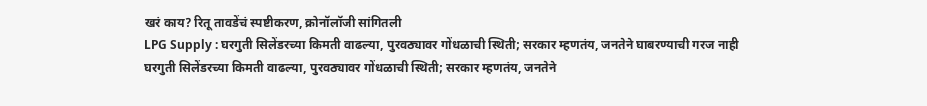खरं काय? रितू तावडेंचं स्पष्टीकरण, क्रोनॉलॉजी सांगितली
LPG Supply : घरगुती सिलेंडरच्या किमती वाढल्या, पुरवठ्यावर गोंधळाची स्थिती; सरकार म्हणतंय, जनतेने घाबरण्याची गरज नाही
घरगुती सिलेंडरच्या किमती वाढल्या, पुरवठ्यावर गोंधळाची स्थिती; सरकार म्हणतंय, जनतेने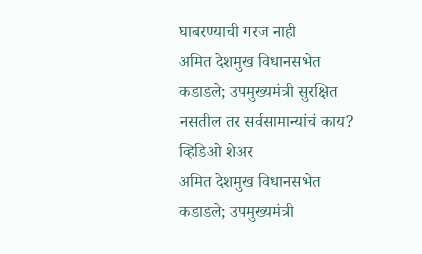घाबरण्याची गरज नाही
अमित देशमुख विधानसभेत कडाडले; उपमुख्यमंत्री सुरक्षित नसतील तर सर्वसामान्यांचं काय? व्हिडिओ शेअर
अमित देशमुख विधानसभेत कडाडले; उपमुख्यमंत्री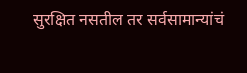सुरक्षित नसतील तर सर्वसामान्यांचं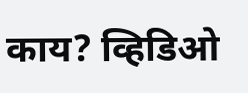काय? व्हिडिओ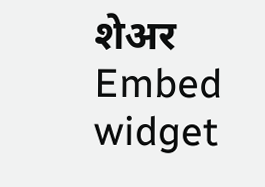शेअर
Embed widget